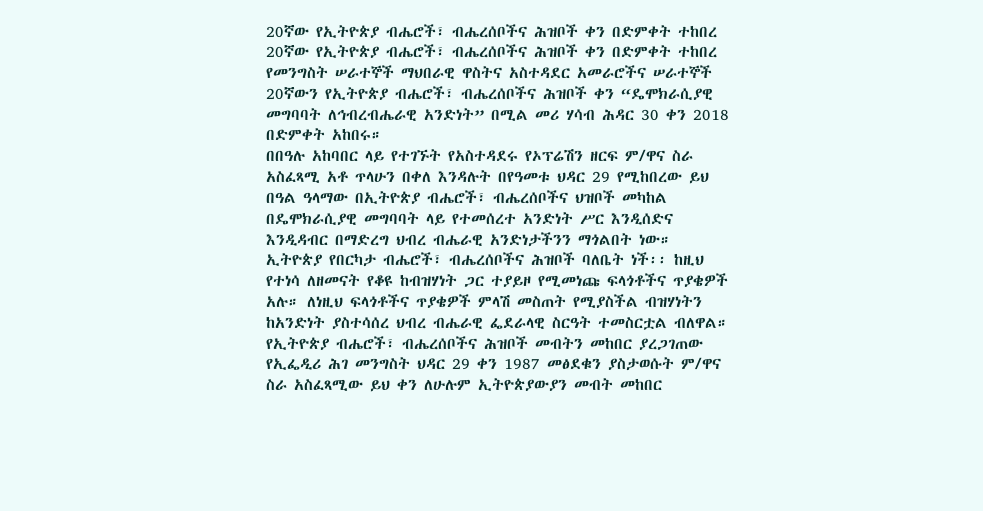20ኛው የኢትዮጵያ ብሔሮች፣ ብሔረሰቦችና ሕዝቦች ቀን በድምቀት ተከበረ
20ኛው የኢትዮጵያ ብሔሮች፣ ብሔረሰቦችና ሕዝቦች ቀን በድምቀት ተከበረ
የመንግስት ሠራተኞች ማህበራዊ ዋስትና አስተዳደር አመራሮችና ሠራተኞች 20ኛውን የኢትዮጵያ ብሔሮች፣ ብሔረሰቦችና ሕዝቦች ቀን “ዴሞክራሲያዊ መግባባት ለኅብረብሔራዊ አንድነት” በሚል መሪ ሃሳብ ሕዳር 30 ቀን 2018 በድምቀት አከበሩ።
በበዓሉ አከባበር ላይ የተገኙት የአስተዳደሩ የኦፕሬሽን ዘርፍ ም/ዋና ስራ አስፈጻሚ አቶ ጥላሁን በቀለ እንዳሉት በየዓመቱ ህዳር 29 የሚከበረው ይህ በዓል ዓላማው በኢትዮጵያ ብሔሮች፣ ብሔረሰቦችና ህዝቦች መካከል በዴሞክራሲያዊ መግባባት ላይ የተመሰረተ አንድነት ሥር እንዲሰድና እንዲዳብር በማድረግ ህብረ ብሔራዊ አንድነታችንን ማጎልበት ነው።
ኢትዮጵያ የበርካታ ብሔሮች፣ ብሔረሰቦችና ሕዝቦች ባለቤት ነች፡፡ ከዚህ የተነሳ ለዘመናት የቆዩ ከብዝሃነት ጋር ተያይዞ የሚመነጩ ፍላጎቶችና ጥያቄዎች አሉ። ለነዚህ ፍላጎቶችና ጥያቄዎች ምላሽ መስጠት የሚያስችል ብዝሃነትን ከአንድነት ያስተሳሰረ ህብረ ብሔራዊ ፌደራላዊ ስርዓት ተመስርቷል ብለዋል።
የኢትዮጵያ ብሔሮች፣ ብሔረሰቦችና ሕዝቦች መብትን መከበር ያረጋገጠው የኢፌዲሪ ሕገ መንግስት ህዳር 29 ቀን 1987 መፅደቁን ያስታወሱት ም/ዋና ስራ አስፈጻሚው ይህ ቀን ለሁሉም ኢትዮጵያውያን መብት መከበር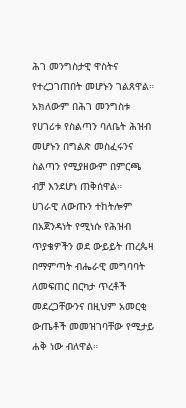ሕገ መንግስታዊ ዋስትና የተረጋገጠበት መሆኑን ገልጸዋል። አክለውም በሕገ መንግስቱ የሀገሪቱ የስልጣን ባለቤት ሕዝብ መሆኑን በግልጽ መስፈሩንና ስልጣን የሚያዘውም በምርጫ ብቻ እንደሆነ ጠቅሰዋል።
ሀገራዊ ለውጡን ተከትሎም በአጀንዳነት የሚነሱ የሕዝብ ጥያቄዎችን ወደ ውይይት ጠረጴዛ በማምጣት ብሔራዊ መግባባት ለመፍጠር በርካታ ጥረቶች መደረጋቸውንና በዚህም አመርቂ ውጤቶች መመዝገባቸው የሚታይ ሐቅ ነው ብለዋል።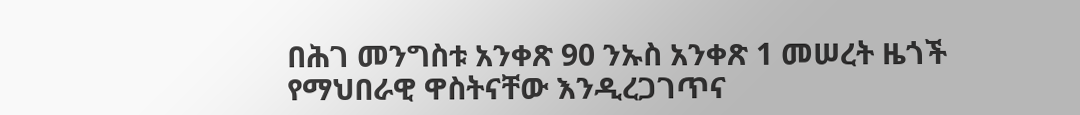በሕገ መንግስቱ አንቀጽ 90 ንኡስ አንቀጽ 1 መሠረት ዜጎች የማህበራዊ ዋስትናቸው እንዲረጋገጥና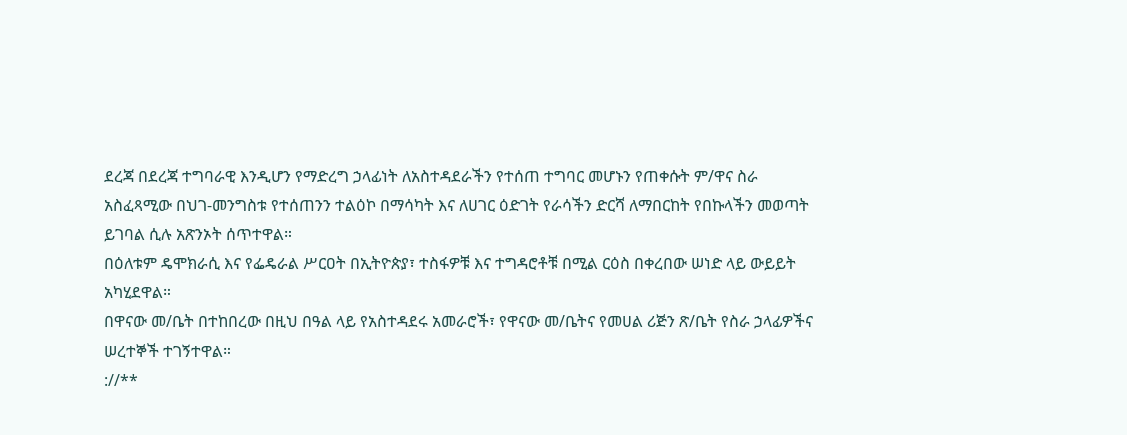ደረጃ በደረጃ ተግባራዊ እንዲሆን የማድረግ ኃላፊነት ለአስተዳደራችን የተሰጠ ተግባር መሆኑን የጠቀሱት ም/ዋና ስራ አስፈጻሚው በህገ-መንግስቱ የተሰጠንን ተልዕኮ በማሳካት እና ለሀገር ዕድገት የራሳችን ድርሻ ለማበርከት የበኩላችን መወጣት ይገባል ሲሉ አጽንኦት ሰጥተዋል።
በዕለቱም ዴሞክራሲ እና የፌዴራል ሥርዐት በኢትዮጵያ፣ ተስፋዎቹ እና ተግዳሮቶቹ በሚል ርዕስ በቀረበው ሠነድ ላይ ውይይት አካሂደዋል።
በዋናው መ/ቤት በተከበረው በዚህ በዓል ላይ የአስተዳደሩ አመራሮች፣ የዋናው መ/ቤትና የመሀል ሪጅን ጽ/ቤት የስራ ኃላፊዎችና ሠረተኞች ተገኝተዋል።
://**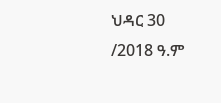ህዳር 30 /2018 ዓ.ም